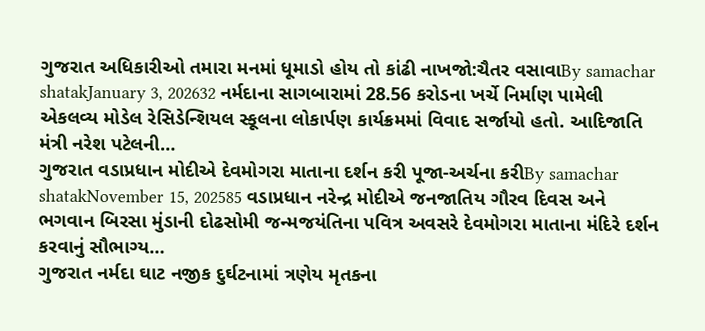ગુજરાત અધિકારીઓ તમારા મનમાં ધૂમાડો હોય તો કાંઢી નાખજો:ચૈતર વસાવાBy samachar shatakJanuary 3, 202632 નર્મદાના સાગબારામાં 28.56 કરોડના ખર્ચે નિર્માણ પામેલી એકલવ્ય મોડેલ રેસિડેન્શિયલ સ્કૂલના લોકાર્પણ કાર્યક્રમમાં વિવાદ સર્જાયો હતો. આદિજાતિ મંત્રી નરેશ પટેલની…
ગુજરાત વડાપ્રધાન મોદીએ દેવમોગરા માતાના દર્શન કરી પૂજા-અર્ચના કરીBy samachar shatakNovember 15, 202585 વડાપ્રધાન નરેન્દ્ર મોદીએ જનજાતિય ગૌરવ દિવસ અને ભગવાન બિરસા મુંડાની દોઢસોમી જન્મજયંતિના પવિત્ર અવસરે દેવમોગરા માતાના મંદિરે દર્શન કરવાનું સૌભાગ્ય…
ગુજરાત નર્મદા ઘાટ નજીક દુર્ઘટનામાં ત્રણેય મૃતકના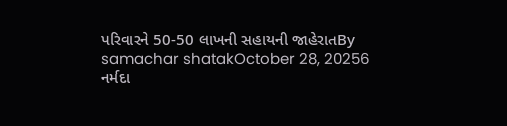પરિવારને 50-50 લાખની સહાયની જાહેરાતBy samachar shatakOctober 28, 20256 નર્મદા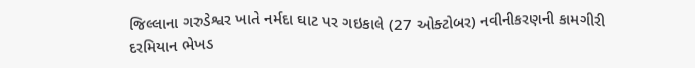જિલ્લાના ગરુડેશ્વર ખાતે નર્મદા ઘાટ પર ગઇકાલે (27 ઓક્ટોબર) નવીનીકરણની કામગીરી દરમિયાન ભેખડ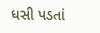ધસી પડતાં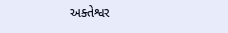અક્તેશ્વર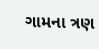ગામના ત્રણ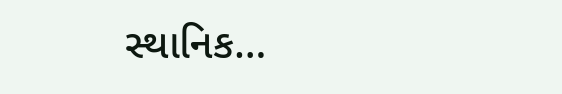સ્થાનિક…